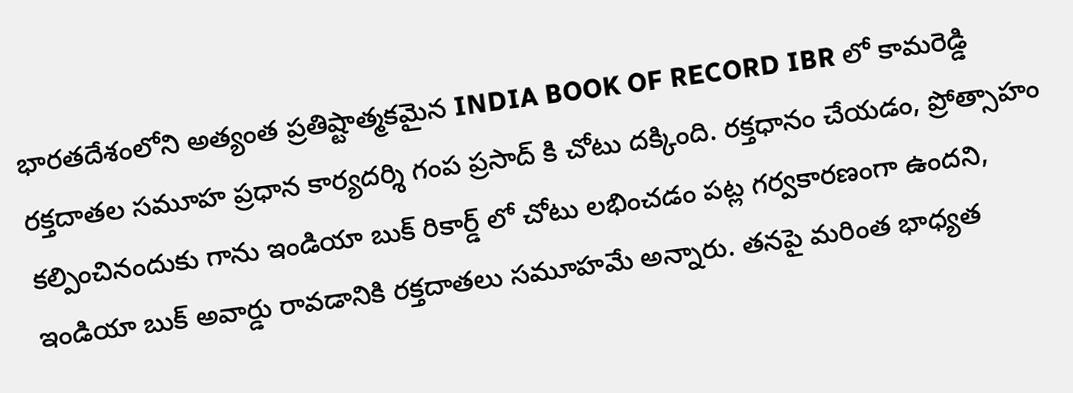భారతదేశంలోని అత్యంత ప్రతిష్టాత్మకమైన INDIA BOOK OF RECORD IBR లో కామరెడ్డి రక్తదాతల సమూహ ప్రధాన కార్యదర్శి గంప ప్రసాద్ కి చోటు దక్కింది. రక్తధానం చేయడం, ప్రోత్సాహం కల్పించినందుకు గాను ఇండియా బుక్ రికార్డ్ లో చోటు లభించడం పట్ల గర్వకారణంగా ఉందని, ఇండియా బుక్ అవార్డు రావడానికి రక్తదాతలు సమూహమే అన్నారు. తనపై మరింత భాధ్యత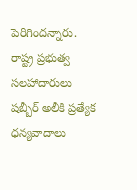పెరిగిందన్నారు. రాష్ట్ర ప్రభుత్వ సలహాదారులు షబ్బీర్ అలీకి ప్రత్యేక ధన్యవాదాలు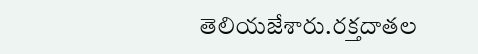తెలియజేశారు.రక్తదాతల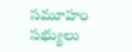సమూహం సభ్యులు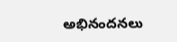అభినందనలు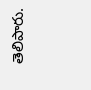తెలిపారు.